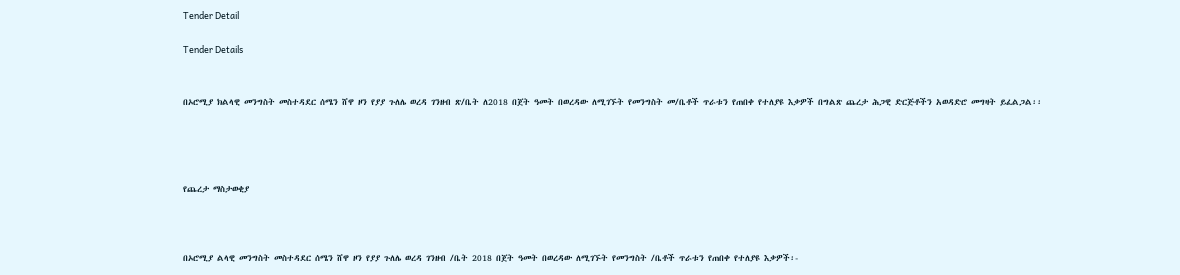Tender Detail

Tender Details


በኦሮሚያ ክልላዊ መንግስት መስተዳደር ሰሜን ሸዋ ዞን የያያ ጉለሌ ወረዳ ገንዘብ ጽ/ቤት ለ2018 በጀት ዓመት በወረዳው ለሚገኙት የመንግስት መ/ቤቶች ጥራቱን የጠበቀ የተለያዩ እቃዎች በግልጽ ጨረታ ሕጋዊ ድርጅቶችን አወዳድሮ መግዛት ይፈልጋል፡፡




የጨረታ ማስታወቂያ



በኦሮሚያ ልላዊ መንግስት መስተዳደር ሰሜን ሸዋ ዞን የያያ ጉለሌ ወረዳ ገንዘብ /ቤት 2018 በጀት ዓመት በወረዳው ለሚገኙት የመንግስት /ቤቶች ጥራቱን የጠበቀ የተለያዩ እቃዎች፡-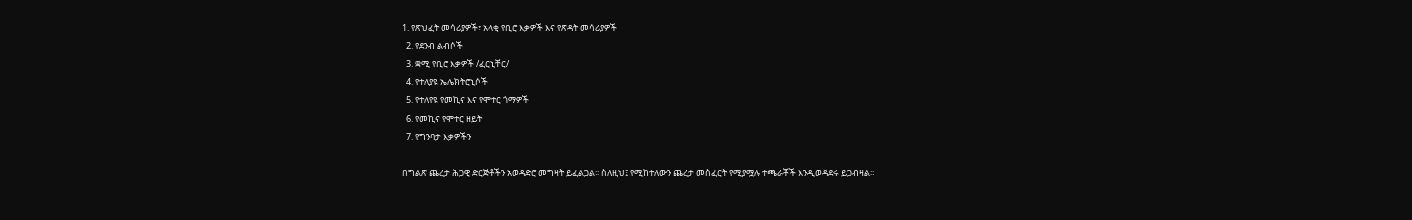1. የጽህፈት መሳሪያዎች፣ አላቂ የቢሮ እቃዎች እና የጽዳት መሳሪያዎች
  2. የደንብ ልብሶች
  3. ቋሚ የቢሮ እቃዎች /ፈርኒቸር/
  4. የተለያዩ ኤሌክትሮኒሶች
  5. የተለየዩ የመኪና እና የሞተር ጎማዎች
  6. የመኪና የሞተር ዘይት
  7. የግንባታ እቃዎችን

በግልጽ ጨረታ ሕጋዊ ድርጅቶችን አወዳድሮ መግዛት ይፈልጋል፡፡ ስለዚህ፤ የሚከተለውን ጨረታ መስፈርት የሚያሟሉ ተጫራቾች እንዲወዳደሩ ይጋብዛል፡፡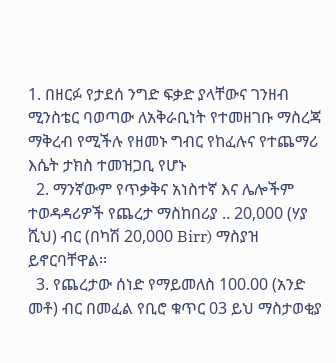1. በዘርፉ የታደሰ ንግድ ፍቃድ ያላቸውና ገንዘብ ሚንስቴር ባወጣው ለአቅራቢነት የተመዘገቡ ማስረጃ ማቅረብ የሚችሉ የዘመኑ ግብር የከፈሉና የተጨማሪ እሴት ታክስ ተመዝጋቢ የሆኑ
  2. ማንኛውም የጥቃቅና አነስተኛ እና ሌሎችም ተወዳዳሪዎች የጨረታ ማስከበሪያ .. 20,000 (ሃያ ሺህ) ብር (በካሽ 20,000 Birr) ማስያዝ ይኖርባቸዋል፡፡
  3. የጨረታው ሰነድ የማይመለስ 100.00 (አንድ መቶ) ብር በመፈል የቢሮ ቁጥር 03 ይህ ማስታወቂያ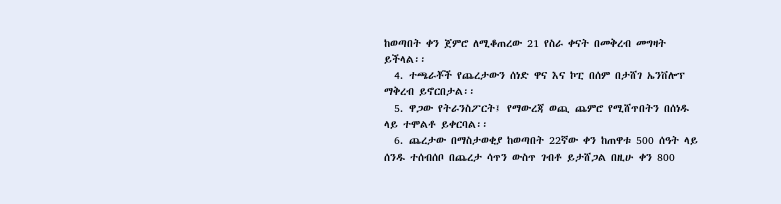ከወጣበት ቀን ጀምሮ ለሚቆጠረው 21 የስራ ቀናት በመቅረብ መግዛት ይችላል፡፡
  4. ተጫራቾች የጨረታውን ሰነድ ዋና እና ኮፒ በሰም በታሸገ ኤንቨሎፕ ማቅረብ ይኖርበታል፡፡
  5. ዋጋው የትራንስፖርት፤ የማውረጃ ወጪ ጨምሮ የሚሸጥበትን በሰነዱ ላይ ተሞልቶ ይቀርባል፡፡
  6. ጨረታው በማስታወቂያ ከወጣበት 22ኛው ቀን ከጠዋቱ 500 ሰዓት ላይ ሰንዱ ተሰብሰቦ በጨረታ ሳጥን ውስጥ ገብቶ ይታሸጋል በዚሁ ቀን 800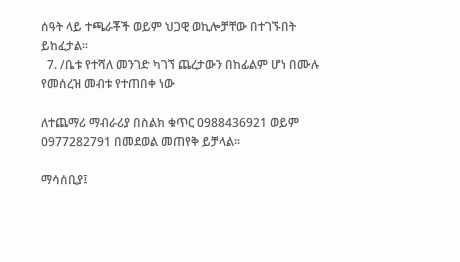ሰዓት ላይ ተጫራቾች ወይም ህጋዊ ወኪሎቻቸው በተገኙበት ይከፈታል፡፡
  7. /ቤቱ የተሻለ መንገድ ካገኘ ጨረታውን በከፊልም ሆነ በሙሉ የመሰረዝ መብቱ የተጠበቀ ነው

ለተጨማሪ ማብራሪያ በስልክ ቁጥር 0988436921 ወይም 0977282791 በመደወል መጠየቅ ይቻላል፡፡

ማሳሰቢያ፤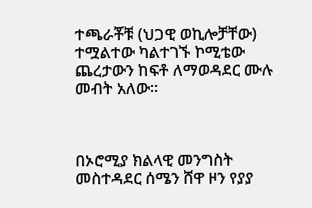ተጫራቾቹ (ህጋዊ ወኪሎቻቸው) ተሟልተው ካልተገኙ ኮሚቴው ጨረታውን ከፍቶ ለማወዳደር ሙሉ መብት አለው፡፡



በኦሮሚያ ክልላዊ መንግስት መስተዳደር ሰሜን ሸዋ ዞን የያያ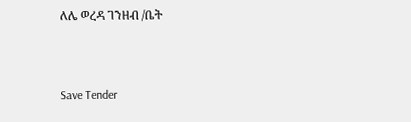ለሌ ወረዳ ገንዘብ /ቤት



Save Tender